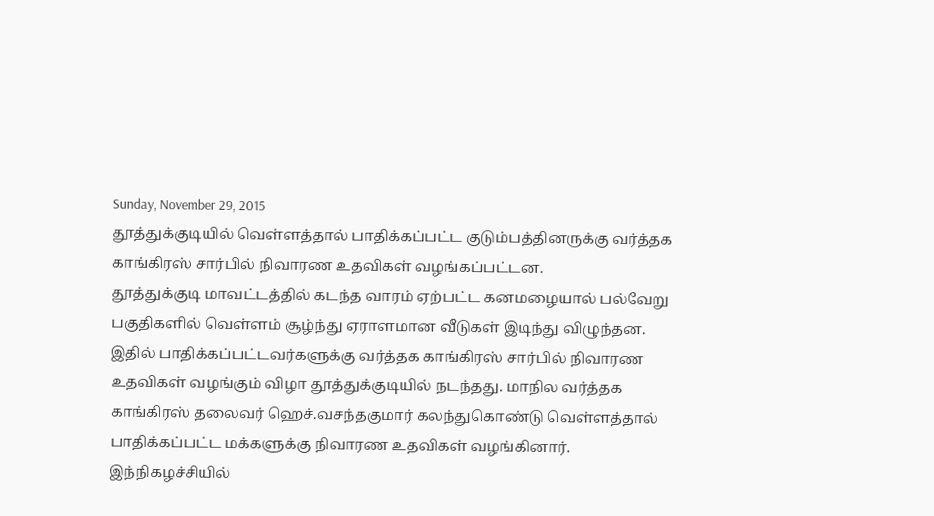Sunday, November 29, 2015
தூத்துக்குடியில் வெள்ளத்தால் பாதிக்கப்பட்ட குடும்பத்தினருக்கு வர்த்தக காங்கிரஸ் சார்பில் நிவாரண உதவிகள் வழங்கப்பட்டன.
தூத்துக்குடி மாவட்டத்தில் கடந்த வாரம் ஏற்பட்ட கனமழையால் பல்வேறு பகுதிகளில் வெள்ளம் சூழ்ந்து ஏராளமான வீடுகள் இடிந்து விழுந்தன. இதில் பாதிக்கப்பட்டவர்களுக்கு வர்த்தக காங்கிரஸ் சார்பில் நிவாரண உதவிகள் வழங்கும் விழா தூத்துக்குடியில் நடந்தது. மாநில வர்த்தக காங்கிரஸ் தலைவர் ஹெச்.வசந்தகுமார் கலந்துகொண்டு வெள்ளத்தால் பாதிக்கப்பட்ட மக்களுக்கு நிவாரண உதவிகள் வழங்கினார்.
இந்நிகழச்சியில்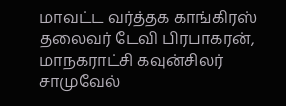மாவட்ட வர்த்தக காங்கிரஸ் தலைவர் டேவி பிரபாகரன், மாநகராட்சி கவுன்சிலர் சாமுவேல்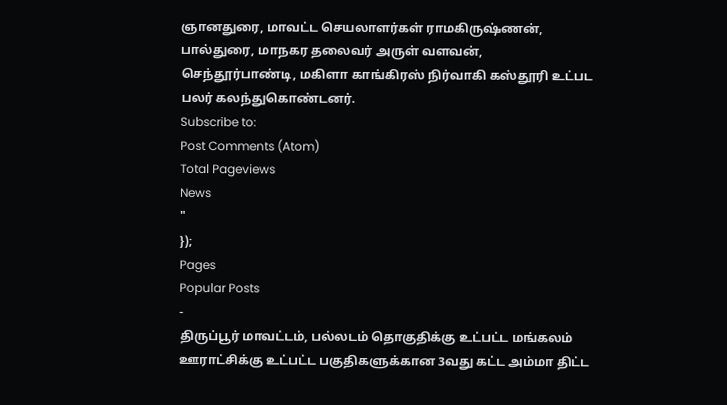ஞானதுரை, மாவட்ட செயலாளர்கள் ராமகிருஷ்ணன், பால்துரை, மாநகர தலைவர் அருள் வளவன், செந்தூர்பாண்டி, மகிளா காங்கிரஸ் நிர்வாகி கஸ்தூரி உட்பட பலர் கலந்துகொண்டனர்.
Subscribe to:
Post Comments (Atom)
Total Pageviews
News
"
});
Pages
Popular Posts
-
திருப்பூர் மாவட்டம், பல்லடம் தொகுதிக்கு உட்பட்ட மங்கலம் ஊராட்சிக்கு உட்பட்ட பகுதிகளுக்கான 3வது கட்ட அம்மா திட்ட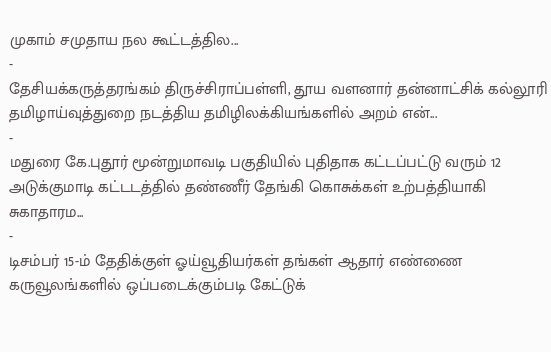முகாம் சமுதாய நல கூட்டத்தில...
-
தேசியக்கருத்தரங்கம் திருச்சிராப்பள்ளி, தூய வளனார் தன்னாட்சிக் கல்லூரி தமிழாய்வுத்துறை நடத்திய தமிழிலக்கியங்களில் அறம் என்...
-
மதுரை கே.புதூர் மூன்றுமாவடி பகுதியில் புதிதாக கட்டப்பட்டு வரும் 12 அடுக்குமாடி கட்டடத்தில் தண்ணீர் தேங்கி கொசுக்கள் உற்பத்தியாகி சுகாதாரம...
-
டிசம்பர் 15-ம் தேதிக்குள் ஓய்வூதியர்கள் தங்கள் ஆதார் எண்ணை கருவூலங்களில் ஒப்படைக்கும்படி கேட்டுக்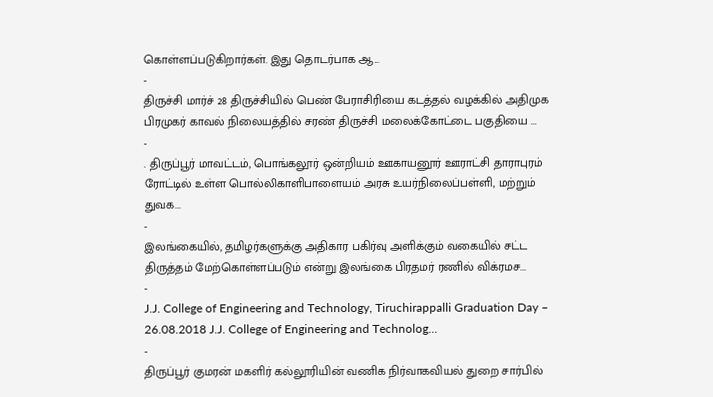கொள்ளப்படுகிறார்கள். இது தொடர்பாக ஆ...
-
திருச்சி மார்ச் 28 திருச்சியில் பெண் பேராசிரியை கடத்தல் வழக்கில் அதிமுக பிரமுகர் காவல் நிலையத்தில் சரண் திருச்சி மலைக்கோட்டை பகுதியை ...
-
. திருப்பூர் மாவட்டம், பொங்கலூர் ஒன்றியம் ஊகாயனூர் ஊராட்சி தாராபுரம் ரோட்டில் உள்ள பொல்லிகாளிபாளையம் அரசு உயர்நிலைப்பள்ளி, மற்றும் துவக...
-
இலங்கையில், தமிழர்களுக்கு அதிகார பகிர்வு அளிக்கும் வகையில் சட்ட திருத்தம் மேற்கொள்ளப்படும் என்று இலங்கை பிரதமர் ரணில் விக்ரமச...
-
J.J. College of Engineering and Technology, Tiruchirappalli Graduation Day – 26.08.2018 J.J. College of Engineering and Technolog...
-
திருப்பூர் குமரன் மகளிர் கல்லூரியின் வணிக நிர்வாகவியல் துறை சார்பில்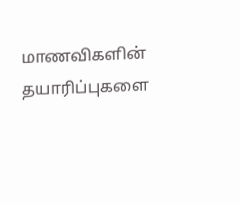மாணவிகளின் தயாரிப்புகளை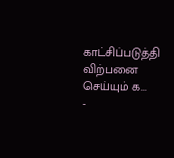காட்சிப்படுத்தி விற்பனை செய்யும் க...
-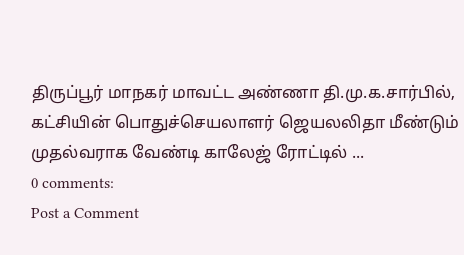திருப்பூர் மாநகர் மாவட்ட அண்ணா தி.மு.க.சார்பில், கட்சியின் பொதுச்செயலாளர் ஜெயலலிதா மீண்டும் முதல்வராக வேண்டி காலேஜ் ரோட்டில் ...
0 comments:
Post a Comment